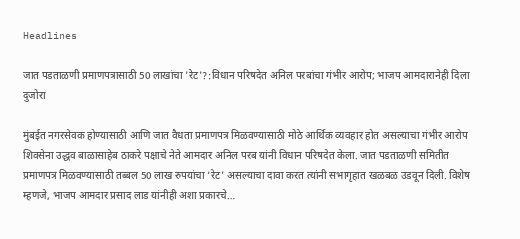Headlines

जात पडताळणी प्रमाणपत्रासाठी 50 लाखांचा 'रेट'?:विधान परिषदेत अनिल परबांचा गंभीर आरोप; भाजप आमदारानेही दिला दुजोरा

मुंबईत नगरसेवक होण्यासाठी आणि जात वैधता प्रमाणपत्र मिळवण्यासाठी मोठे आर्थिक व्यवहार होत असल्याचा गंभीर आरोप शिवसेना उद्धव बाळासाहेब ठाकरे पक्षाचे नेते आमदार अनिल परब यांनी विधान परिषदेत केला. जात पडताळणी समितीत प्रमाणपत्र मिळवण्यासाठी तब्बल 50 लाख रुपयांचा ‘रेट’ असल्याचा दावा करत त्यांनी सभागृहात खळबळ उडवून दिली. विशेष म्हणजे, भाजप आमदार प्रसाद लाड यांनीही अशा प्रकारचे…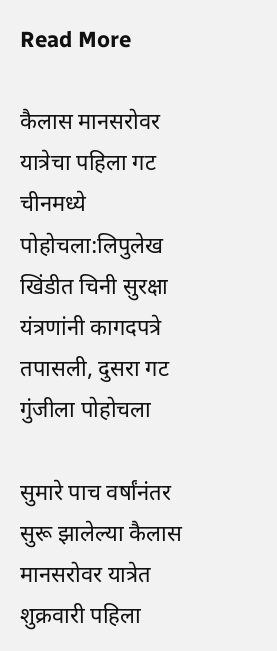Read More

कैलास मानसरोवर यात्रेचा पहिला गट चीनमध्ये पोहोचला:लिपुलेख खिंडीत चिनी सुरक्षा यंत्रणांनी कागदपत्रे तपासली, दुसरा गट गुंजीला पोहोचला

सुमारे पाच वर्षांनंतर सुरू झालेल्या कैलास मानसरोवर यात्रेत शुक्रवारी पहिला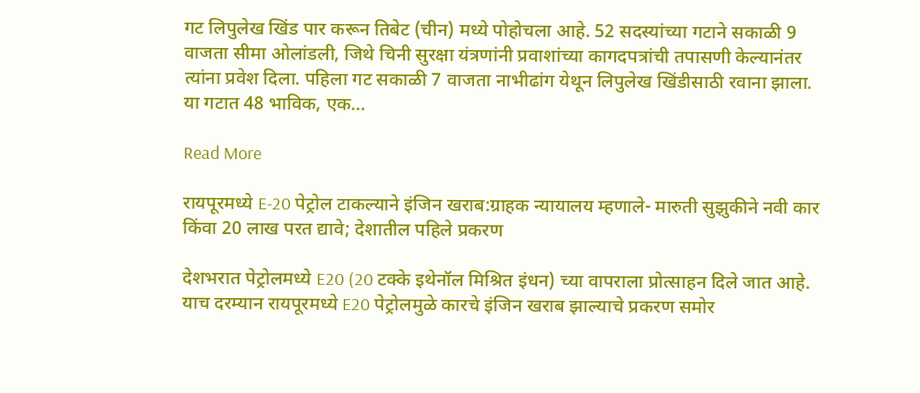गट लिपुलेख खिंड पार करून तिबेट (चीन) मध्ये पोहोचला आहे. 52 सदस्यांच्या गटाने सकाळी 9 वाजता सीमा ओलांडली, जिथे चिनी सुरक्षा यंत्रणांनी प्रवाशांच्या कागदपत्रांची तपासणी केल्यानंतर त्यांना प्रवेश दिला. पहिला गट सकाळी 7 वाजता नाभीढांग येथून लिपुलेख खिंडीसाठी रवाना झाला. या गटात 48 भाविक, एक…

Read More

रायपूरमध्ये E-20 पेट्रोल टाकल्याने इंजिन खराब:ग्राहक न्यायालय म्हणाले- मारुती सुझुकीने नवी कार किंवा 20 लाख परत द्यावे; देशातील पहिले प्रकरण

देशभरात पेट्रोलमध्ये E20 (20 टक्के इथेनॉल मिश्रित इंधन) च्या वापराला प्रोत्साहन दिले जात आहे. याच दरम्यान रायपूरमध्ये E20 पेट्रोलमुळे कारचे इंजिन खराब झाल्याचे प्रकरण समोर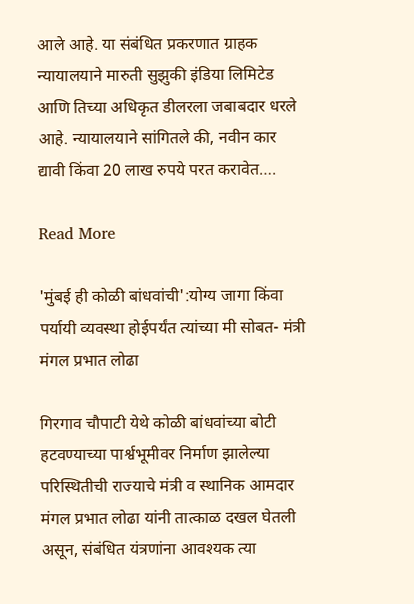आले आहे. या संबंधित प्रकरणात ग्राहक न्यायालयाने मारुती सुझुकी इंडिया लिमिटेड आणि तिच्या अधिकृत डीलरला जबाबदार धरले आहे. न्यायालयाने सांगितले की, नवीन कार द्यावी किंवा 20 लाख रुपये परत करावेत….

Read More

'मुंबई ही कोळी बांधवांची':योग्य जागा किंवा पर्यायी व्यवस्था होईपर्यंत त्यांच्या मी सोबत- मंत्री मंगल प्रभात लोढा

गिरगाव चौपाटी येथे कोळी बांधवांच्या बोटी हटवण्याच्या पार्श्वभूमीवर निर्माण झालेल्या परिस्थितीची राज्याचे मंत्री व स्थानिक आमदार मंगल प्रभात लोढा यांनी तात्काळ दखल घेतली असून, संबंधित यंत्रणांना आवश्यक त्या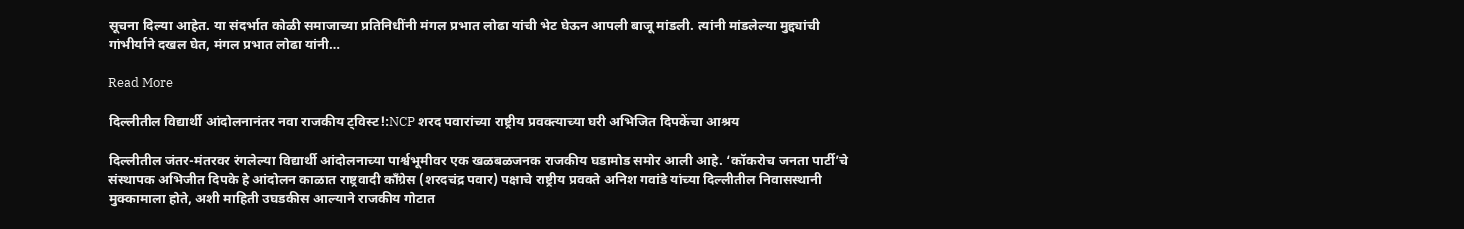सूचना दिल्या आहेत. या संदर्भात कोळी समाजाच्या प्रतिनिधींनी मंगल प्रभात लोढा यांची भेट घेऊन आपली बाजू मांडली. त्यांनी मांडलेल्या मुद्द्यांची गांभीर्याने दखल घेत, मंगल प्रभात लोढा यांनी…

Read More

दिल्लीतील विद्यार्थी आंदोलनानंतर नवा राजकीय ट्विस्ट!:NCP शरद पवारांच्या राष्ट्रीय प्रवक्त्याच्या घरी अभिजित दिपकेंचा आश्रय

दिल्लीतील जंतर-मंतरवर रंगलेल्या विद्यार्थी आंदोलनाच्या पार्श्वभूमीवर एक खळबळजनक राजकीय घडामोड समोर आली आहे. ‘कॉकरोच जनता पार्टी’चे संस्थापक अभिजीत दिपके हे आंदोलन काळात राष्ट्रवादी काँग्रेस (शरदचंद्र पवार) पक्षाचे राष्ट्रीय प्रवक्ते अनिश गवांडे यांच्या दिल्लीतील निवासस्थानी मुक्कामाला होते, अशी माहिती उघडकीस आल्याने राजकीय गोटात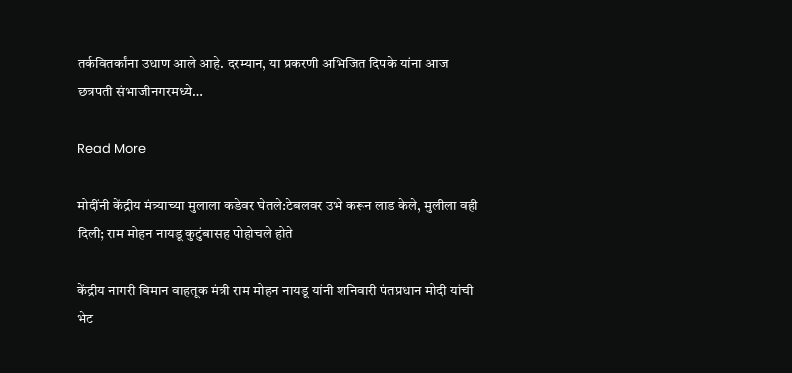तर्कवितर्कांना उधाण आले आहे. दरम्यान, या प्रकरणी अभिजित दिपके यांना आज छत्रपती संभाजीनगरमध्ये…

Read More

मोदींनी केंद्रीय मंत्र्याच्या मुलाला कडेवर घेतले:टेबलवर उभे करून लाड केले, मुलीला वही दिली; राम मोहन नायडू कुटुंबासह पोहोचले होते

केंद्रीय नागरी विमान वाहतूक मंत्री राम मोहन नायडू यांनी शनिवारी पंतप्रधान मोदी यांची भेट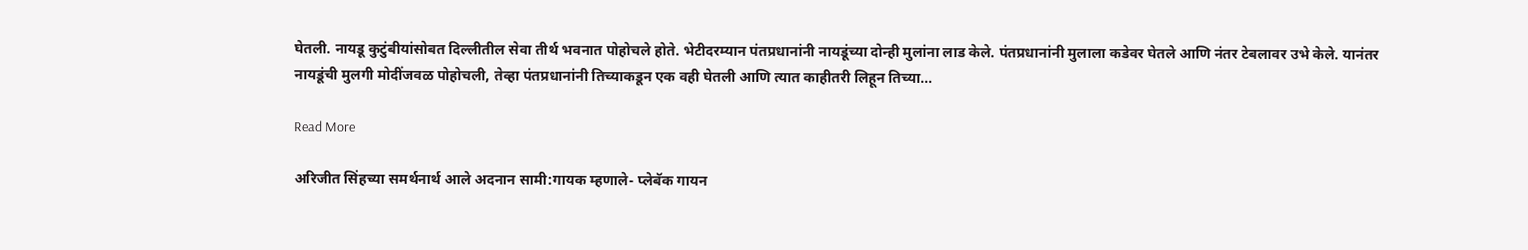घेतली. नायडू कुटुंबीयांसोबत दिल्लीतील सेवा तीर्थ भवनात पोहोचले होते. भेटीदरम्यान पंतप्रधानांनी नायडूंच्या दोन्ही मुलांना लाड केले. पंतप्रधानांनी मुलाला कडेवर घेतले आणि नंतर टेबलावर उभे केले. यानंतर नायडूंची मुलगी मोदींजवळ पोहोचली, तेव्हा पंतप्रधानांनी तिच्याकडून एक वही घेतली आणि त्यात काहीतरी लिहून तिच्या…

Read More

अरिजीत सिंहच्या समर्थनार्थ आले अदनान सामी:गायक म्हणाले- प्लेबॅक गायन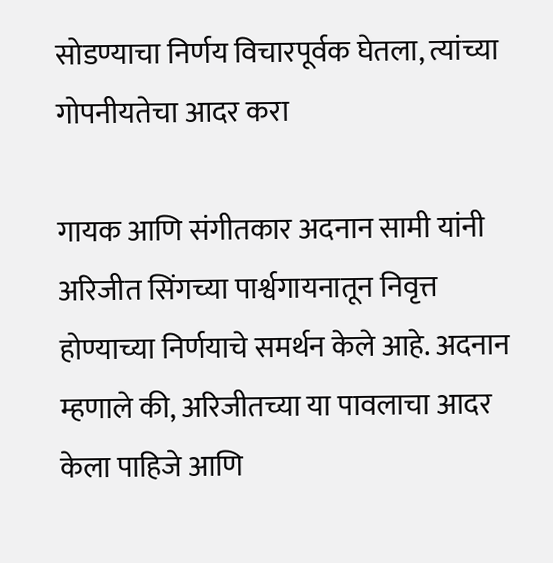सोडण्याचा निर्णय विचारपूर्वक घेतला, त्यांच्या गोपनीयतेचा आदर करा

गायक आणि संगीतकार अदनान सामी यांनी अरिजीत सिंगच्या पार्श्वगायनातून निवृत्त होण्याच्या निर्णयाचे समर्थन केले आहे. अदनान म्हणाले की, अरिजीतच्या या पावलाचा आदर केला पाहिजे आणि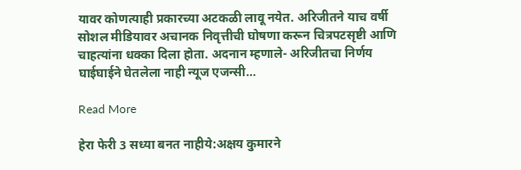यावर कोणत्याही प्रकारच्या अटकळी लावू नयेत. अरिजीतने याच वर्षी सोशल मीडियावर अचानक निवृत्तीची घोषणा करून चित्रपटसृष्टी आणि चाहत्यांना धक्का दिला होता. अदनान म्हणाले- अरिजीतचा निर्णय घाईघाईने घेतलेला नाही न्यूज एजन्सी…

Read More

हेरा फेरी 3 सध्या बनत नाहीये:अक्षय कुमारने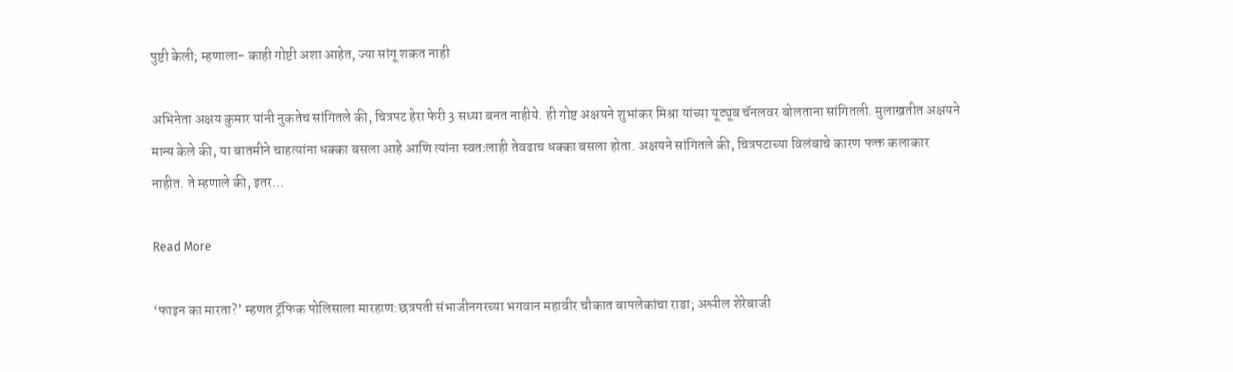पुष्टी केली; म्हणाला- काही गोष्टी अशा आहेत, ज्या सांगू शकत नाही

अभिनेता अक्षय कुमार यांनी नुकतेच सांगितले की, चित्रपट हेरा फेरी 3 सध्या बनत नाहीये. ही गोष्ट अक्षयने शुभांकर मिश्रा यांच्या यूट्यूब चॅनलवर बोलताना सांगितली. मुलाखतीत अक्षयने मान्य केले की, या बातमीने चाहत्यांना धक्का बसला आहे आणि त्यांना स्वतःलाही तेवढाच धक्का बसला होता. अक्षयने सांगितले की, चित्रपटाच्या विलंबाचे कारण फक्त कलाकार नाहीत. ते म्हणाले की, इतर…

Read More

‘फाइन का मारता?’ म्हणत ट्रॅफिक पोलिसाला मारहाण:छत्रपती संभाजीनगरच्या भगवान महावीर चौकात बापलेकांचा राडा; अश्लील शेरेबाजी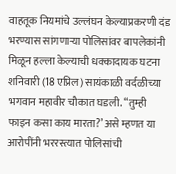वाहतूक नियमांचे उल्लंघन केल्याप्रकरणी दंड भरण्यास सांगणाऱ्या पोलिसांवर बापलेकांनी मिळून हल्ला केल्याची धक्कादायक घटना शनिवारी (18 एप्रिल) सायंकाळी वर्दळीच्या भगवान महावीर चौकात घडली. “तुम्ही फाइन कसा काय मारता?’ असे म्हणत या आरोपींनी भररस्त्यात पोलिसांची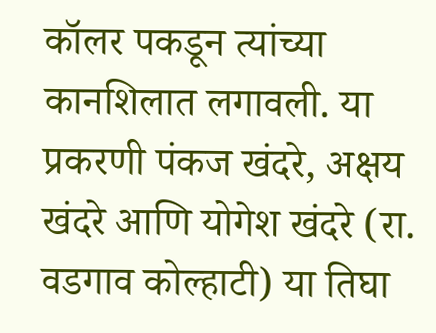कॉलर पकडून त्यांच्या कानशिलात लगावली. या प्रकरणी पंकज खंदरे, अक्षय खंदरे आणि योगेश खंदरे (रा. वडगाव कोल्हाटी) या तिघा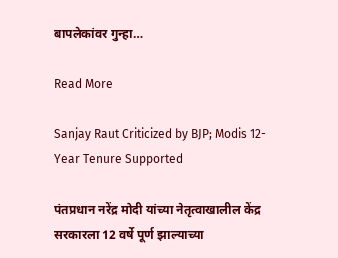बापलेकांवर गुन्हा…

Read More

Sanjay Raut Criticized by BJP; Modis 12-Year Tenure Supported

पंतप्रधान नरेंद्र मोदी यांच्या नेतृत्वाखालील केंद्र सरकारला 12 वर्षे पूर्ण झाल्याच्या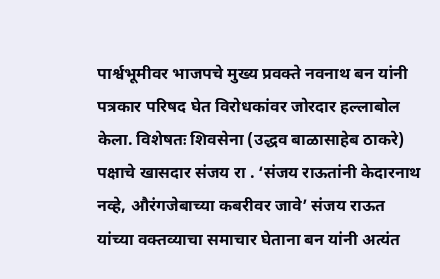पार्श्वभूमीवर भाजपचे मुख्य प्रवक्ते नवनाथ बन यांनी पत्रकार परिषद घेत विरोधकांवर जोरदार हल्लाबोल केला. विशेषतः शिवसेना (उद्धव बाळासाहेब ठाकरे) पक्षाचे खासदार संजय रा . ‘संजय राऊतांनी केदारनाथ नव्हे, औरंगजेबाच्या कबरीवर जावे’ संजय राऊत यांच्या वक्तव्याचा समाचार घेताना बन यांनी अत्यंत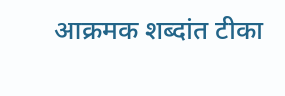आक्रमक शब्दांत टीका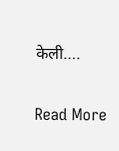केली….

Read More